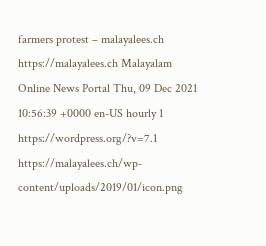farmers protest – malayalees.ch https://malayalees.ch Malayalam Online News Portal Thu, 09 Dec 2021 10:56:39 +0000 en-US hourly 1 https://wordpress.org/?v=7.1 https://malayalees.ch/wp-content/uploads/2019/01/icon.png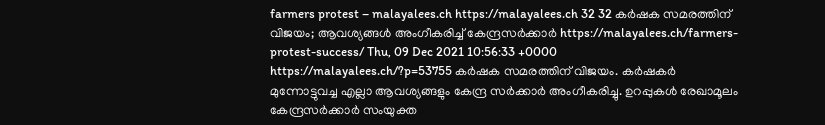farmers protest – malayalees.ch https://malayalees.ch 32 32 കര്‍ഷക സമരത്തിന് വിജയം; ആവശ്യങ്ങള്‍ അംഗീകരിച്ച് കേന്ദ്രസര്‍ക്കാര്‍ https://malayalees.ch/farmers-protest-success/ Thu, 09 Dec 2021 10:56:33 +0000 https://malayalees.ch/?p=53755 കര്‍ഷക സമരത്തിന് വിജയം. കര്‍ഷകര്‍ മുന്നോട്ടുവച്ച എല്ലാ ആവശ്യങ്ങളും കേന്ദ്ര സര്‍ക്കാര്‍ അംഗീകരിച്ചു. ഉറപ്പുകള്‍ രേഖാമൂലം കേന്ദ്രസര്‍ക്കാര്‍ സംയുക്ത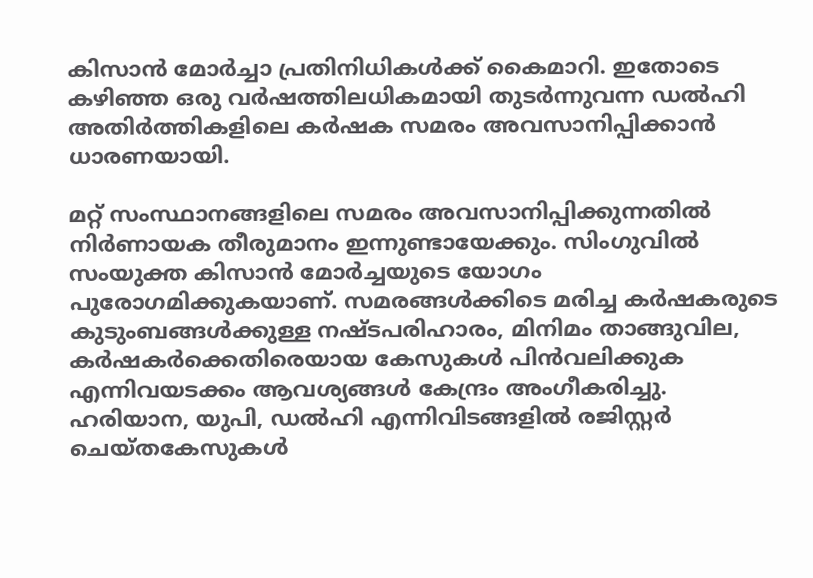കിസാന്‍ മോര്‍ച്ചാ പ്രതിനിധികള്‍ക്ക് കൈമാറി. ഇതോടെ കഴിഞ്ഞ ഒരു വര്‍ഷത്തിലധികമായി തുടര്‍ന്നുവന്ന ഡല്‍ഹി അതിര്‍ത്തികളിലെ കര്‍ഷക സമരം അവസാനിപ്പിക്കാന്‍ ധാരണയായി.

മറ്റ് സംസ്ഥാനങ്ങളിലെ സമരം അവസാനിപ്പിക്കുന്നതില്‍ നിര്‍ണായക തീരുമാനം ഇന്നുണ്ടായേക്കും. സിംഗുവില്‍ സംയുക്ത കിസാന്‍ മോര്‍ച്ചയുടെ യോഗം പുരോഗമിക്കുകയാണ്. സമരങ്ങള്‍ക്കിടെ മരിച്ച കര്‍ഷകരുടെ കുടുംബങ്ങള്‍ക്കുള്ള നഷ്ടപരിഹാരം, മിനിമം താങ്ങുവില, കര്‍ഷകര്‍ക്കെതിരെയായ കേസുകള്‍ പിന്‍വലിക്കുക എന്നിവയടക്കം ആവശ്യങ്ങള്‍ കേന്ദ്രം അംഗീകരിച്ചു. ഹരിയാന, യുപി, ഡല്‍ഹി എന്നിവിടങ്ങളില്‍ രജിസ്റ്റര്‍ ചെയ്തകേസുകള്‍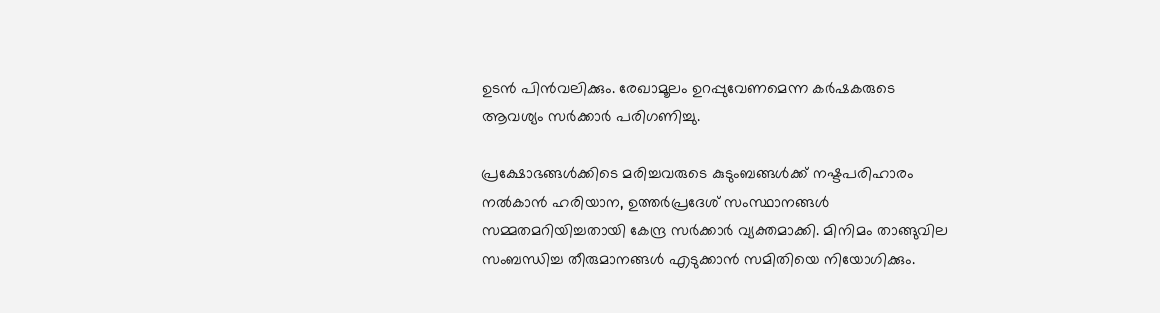ഉടന്‍ പിന്‍വലിക്കും. രേഖാമൂലം ഉറപ്പുവേണമെന്ന കര്‍ഷകരുടെ ആവശ്യം സര്‍ക്കാര്‍ പരിഗണിച്ചു.

പ്രക്ഷോഭങ്ങള്‍ക്കിടെ മരിച്ചവരുടെ കുടുംബങ്ങള്‍ക്ക് നഷ്ടപരിഹാരം നല്‍കാന്‍ ഹരിയാന, ഉത്തര്‍പ്രദേശ് സംസ്ഥാനങ്ങള്‍ സമ്മതമറിയിച്ചതായി കേന്ദ്ര സര്‍ക്കാര്‍ വ്യക്തമാക്കി. മിനിമം താങ്ങുവില സംബന്ധിച്ച തീരുമാനങ്ങള്‍ എടുക്കാന്‍ സമിതിയെ നിയോഗിക്കും.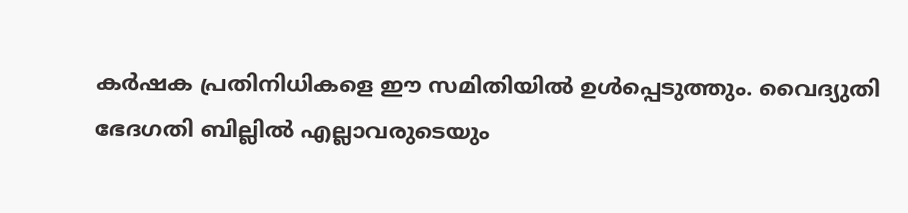കര്‍ഷക പ്രതിനിധികളെ ഈ സമിതിയില്‍ ഉള്‍പ്പെടുത്തും. വൈദ്യുതി ഭേദഗതി ബില്ലില്‍ എല്ലാവരുടെയും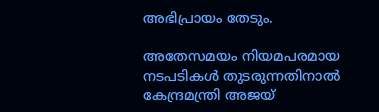അഭിപ്രായം തേടും.

അതേസമയം നിയമപരമായ നടപടികള്‍ തുടരുന്നതിനാല്‍ കേന്ദ്രമന്ത്രി അജയ്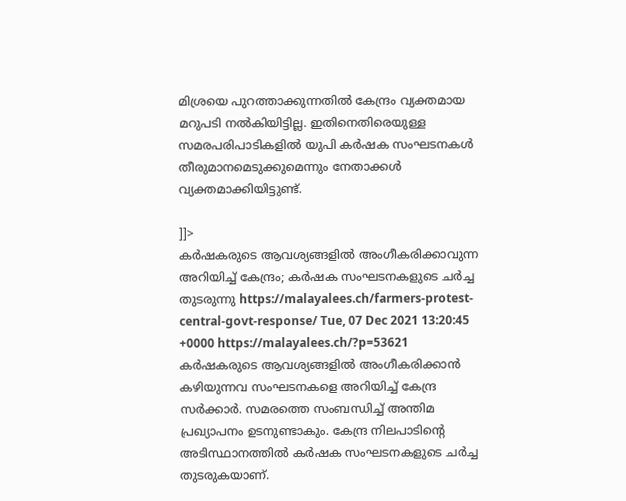മിശ്രയെ പുറത്താക്കുന്നതില്‍ കേന്ദ്രം വ്യക്തമായ മറുപടി നല്‍കിയിട്ടില്ല. ഇതിനെതിരെയുള്ള സമരപരിപാടികളില്‍ യുപി കര്‍ഷക സംഘടനകള്‍ തീരുമാനമെടുക്കുമെന്നും നേതാക്കള്‍ വ്യക്തമാക്കിയിട്ടുണ്ട്.

]]>
കര്‍ഷകരുടെ ആവശ്യങ്ങളില്‍ അംഗീകരിക്കാവുന്ന അറിയിച്ച് കേന്ദ്രം; കര്‍ഷക സംഘടനകളുടെ ചര്‍ച്ച തുടരുന്നു https://malayalees.ch/farmers-protest-central-govt-response/ Tue, 07 Dec 2021 13:20:45 +0000 https://malayalees.ch/?p=53621 കര്‍ഷകരുടെ ആവശ്യങ്ങളില്‍ അംഗീകരിക്കാന്‍ കഴിയുന്നവ സംഘടനകളെ അറിയിച്ച് കേന്ദ്ര സര്‍ക്കാര്‍. സമരത്തെ സംബന്ധിച്ച് അന്തിമ പ്രഖ്യാപനം ഉടനുണ്ടാകും. കേന്ദ്ര നിലപാടിന്റെ അടിസ്ഥാനത്തില്‍ കര്‍ഷക സംഘടനകളുടെ ചര്‍ച്ച തുടരുകയാണ്.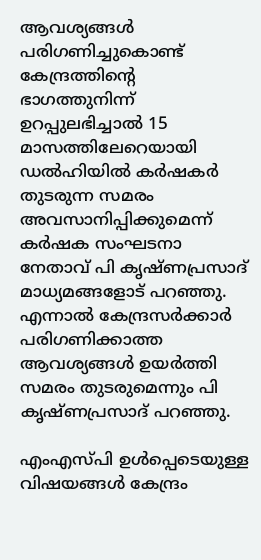ആവശ്യങ്ങള്‍ പരിഗണിച്ചുകൊണ്ട് കേന്ദ്രത്തിന്റെ ഭാഗത്തുനിന്ന് ഉറപ്പുലഭിച്ചാല്‍ 15 മാസത്തിലേറെയായി ഡല്‍ഹിയില്‍ കര്‍ഷകര്‍ തുടരുന്ന സമരം അവസാനിപ്പിക്കുമെന്ന് കര്‍ഷക സംഘടനാ നേതാവ് പി കൃഷ്ണപ്രസാദ് മാധ്യമങ്ങളോട് പറഞ്ഞു. എന്നാല്‍ കേന്ദ്രസര്‍ക്കാര്‍ പരിഗണിക്കാത്ത ആവശ്യങ്ങള്‍ ഉയര്‍ത്തി സമരം തുടരുമെന്നും പി കൃഷ്ണപ്രസാദ് പറഞ്ഞു.

എംഎസ്പി ഉള്‍പ്പെടെയുള്ള വിഷയങ്ങള്‍ കേന്ദ്രം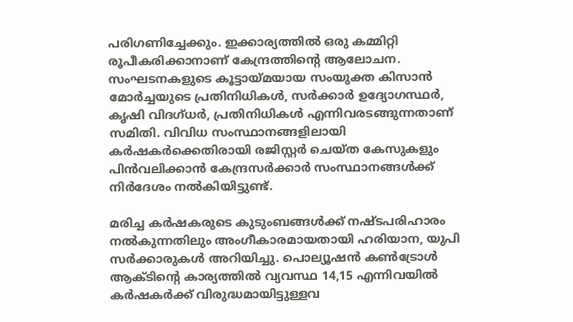പരിഗണിച്ചേക്കും. ഇക്കാര്യത്തില്‍ ഒരു കമ്മിറ്റി രൂപീകരിക്കാനാണ് കേന്ദ്രത്തിന്റെ ആലോചന. സംഘടനകളുടെ കൂട്ടായ്മയായ സംയുക്ത കിസാന്‍ മോര്‍ച്ചയുടെ പ്രതിനിധികള്‍, സര്‍ക്കാര്‍ ഉദ്യോഗസ്ഥര്‍, കൃഷി വിദഗ്ധര്‍, പ്രതിനിധികള്‍ എന്നിവരടങ്ങുന്നതാണ് സമിതി. വിവിധ സംസ്ഥാനങ്ങളിലായി കര്‍ഷകര്‍ക്കെതിരായി രജിസ്റ്റര്‍ ചെയ്ത കേസുകളും പിന്‍വലിക്കാന്‍ കേന്ദ്രസര്‍ക്കാര്‍ സംസ്ഥാനങ്ങള്‍ക്ക് നിര്‍ദേശം നല്‍കിയിട്ടുണ്ട്.

മരിച്ച കര്‍ഷകരുടെ കുടുംബങ്ങള്‍ക്ക് നഷ്ടപരിഹാരം നല്‍കുന്നതിലും അംഗീകാരമായതായി ഹരിയാന, യുപി സര്‍ക്കാരുകള്‍ അറിയിച്ചു. പൊല്യൂഷന്‍ കണ്‍ട്രോള്‍ ആക്ടിന്റെ കാര്യത്തില്‍ വ്യവസ്ഥ 14,15 എന്നിവയില്‍ കര്‍ഷകര്‍ക്ക് വിരുദ്ധമായിട്ടുള്ളവ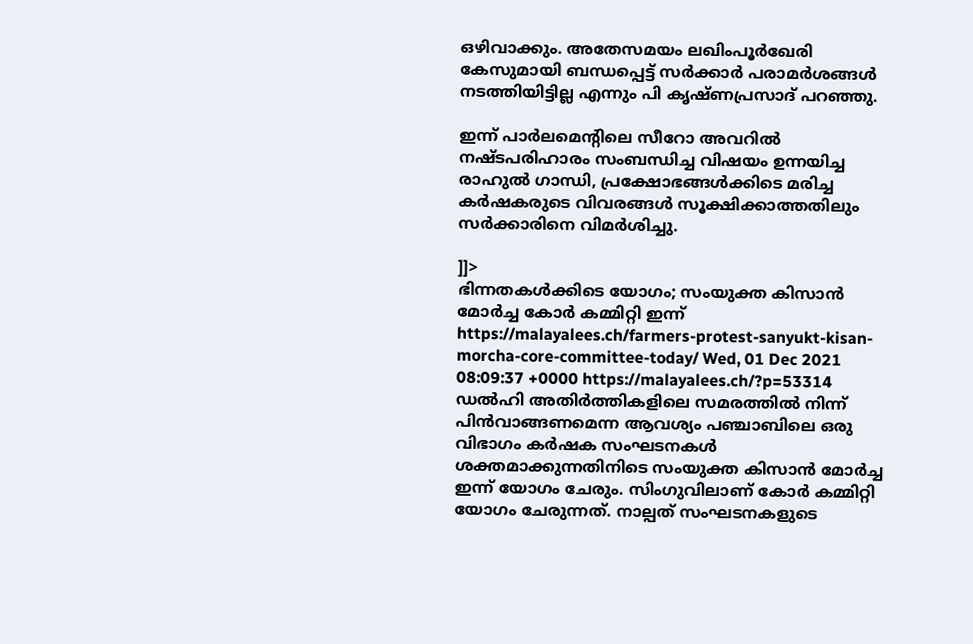ഒഴിവാക്കും. അതേസമയം ലഖിംപൂര്‍ഖേരി കേസുമായി ബന്ധപ്പെട്ട് സര്‍ക്കാര്‍ പരാമര്‍ശങ്ങള്‍ നടത്തിയിട്ടില്ല എന്നും പി കൃഷ്ണപ്രസാദ് പറഞ്ഞു.

ഇന്ന് പാര്‍ലമെന്റിലെ സീറോ അവറില്‍ നഷ്ടപരിഹാരം സംബന്ധിച്ച വിഷയം ഉന്നയിച്ച രാഹുല്‍ ഗാന്ധി, പ്രക്ഷോഭങ്ങള്‍ക്കിടെ മരിച്ച കര്‍ഷകരുടെ വിവരങ്ങള്‍ സൂക്ഷിക്കാത്തതിലും സര്‍ക്കാരിനെ വിമര്‍ശിച്ചു.

]]>
ഭിന്നതകള്‍ക്കിടെ യോഗം; സംയുക്ത കിസാന്‍ മോര്‍ച്ച കോര്‍ കമ്മിറ്റി ഇന്ന് https://malayalees.ch/farmers-protest-sanyukt-kisan-morcha-core-committee-today/ Wed, 01 Dec 2021 08:09:37 +0000 https://malayalees.ch/?p=53314 ഡല്‍ഹി അതിര്‍ത്തികളിലെ സമരത്തില്‍ നിന്ന് പിന്‍വാങ്ങണമെന്ന ആവശ്യം പഞ്ചാബിലെ ഒരു വിഭാഗം കര്‍ഷക സംഘടനകള്‍ ശക്തമാക്കുന്നതിനിടെ സംയുക്ത കിസാന്‍ മോര്‍ച്ച ഇന്ന് യോഗം ചേരും. സിംഗുവിലാണ് കോര്‍ കമ്മിറ്റി യോഗം ചേരുന്നത്. നാല്പത് സംഘടനകളുടെ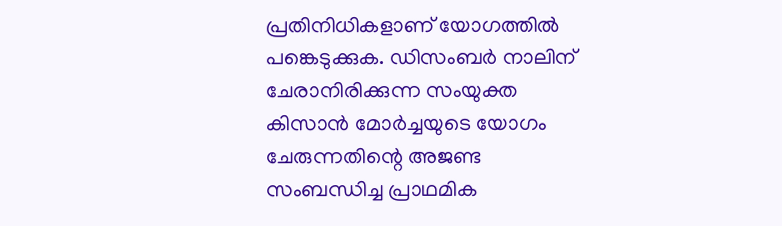പ്രതിനിധികളാണ് യോഗത്തില്‍ പങ്കെടുക്കുക. ഡിസംബര്‍ നാലിന് ചേരാനിരിക്കുന്ന സംയുക്ത കിസാന്‍ മോര്‍ച്ചയുടെ യോഗം ചേരുന്നതിന്റെ അജണ്ട സംബന്ധിച്ച പ്രാഥമിക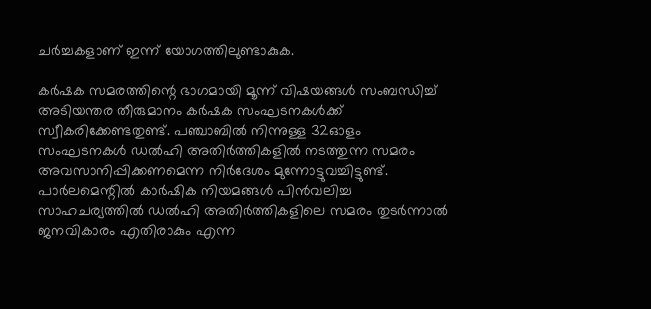ചര്‍ച്ചകളാണ് ഇന്ന് യോഗത്തിലുണ്ടാകുക.

കര്‍ഷക സമരത്തിന്റെ ഭാഗമായി മൂന്ന് വിഷയങ്ങള്‍ സംബന്ധിച്ച് അടിയന്തര തീരുമാനം കര്‍ഷക സംഘടനകള്‍ക്ക് സ്വീകരിക്കേണ്ടതുണ്ട്. പഞ്ചാബില്‍ നിന്നുള്ള 32ഓളം സംഘടനകള്‍ ഡല്‍ഹി അതിര്‍ത്തികളില്‍ നടത്തുന്ന സമരം അവസാനിപ്പിക്കണമെന്ന നിര്‍ദേശം മുന്നോട്ടുവച്ചിട്ടുണ്ട്. പാര്‍ലമെന്റില്‍ കാര്‍ഷിക നിയമങ്ങള്‍ പിന്‍വലിച്ച സാഹചര്യത്തില്‍ ഡല്‍ഹി അതിര്‍ത്തികളിലെ സമരം തുടര്‍ന്നാല്‍ ജനവികാരം എതിരാകും എന്ന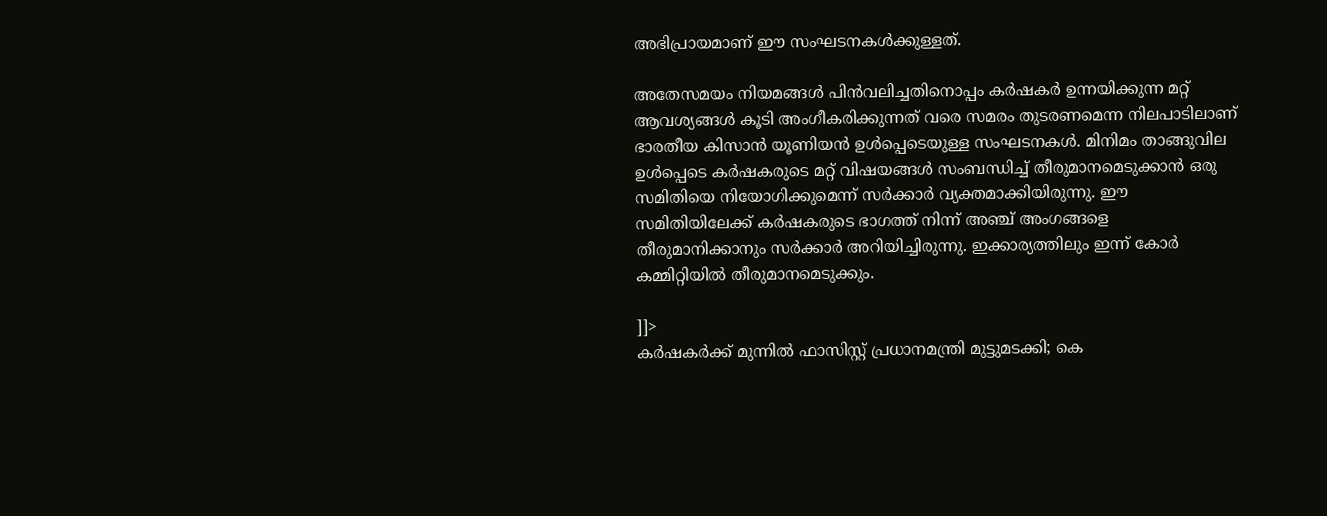അഭിപ്രായമാണ് ഈ സംഘടനകള്‍ക്കുള്ളത്.

അതേസമയം നിയമങ്ങള്‍ പിന്‍വലിച്ചതിനൊപ്പം കര്‍ഷകര്‍ ഉന്നയിക്കുന്ന മറ്റ് ആവശ്യങ്ങള്‍ കൂടി അംഗീകരിക്കുന്നത് വരെ സമരം തുടരണമെന്ന നിലപാടിലാണ് ഭാരതീയ കിസാന്‍ യൂണിയന്‍ ഉള്‍പ്പെടെയുള്ള സംഘടനകള്‍. മിനിമം താങ്ങുവില ഉള്‍പ്പെടെ കര്‍ഷകരുടെ മറ്റ് വിഷയങ്ങള്‍ സംബന്ധിച്ച് തീരുമാനമെടുക്കാന്‍ ഒരു സമിതിയെ നിയോഗിക്കുമെന്ന് സര്‍ക്കാര്‍ വ്യക്തമാക്കിയിരുന്നു. ഈ സമിതിയിലേക്ക് കര്‍ഷകരുടെ ഭാഗത്ത് നിന്ന് അഞ്ച് അംഗങ്ങളെ തീരുമാനിക്കാനും സര്‍ക്കാര്‍ അറിയിച്ചിരുന്നു. ഇക്കാര്യത്തിലും ഇന്ന് കോര്‍ കമ്മിറ്റിയില്‍ തീരുമാനമെടുക്കും.

]]>
കർഷകർക്ക് മുന്നിൽ ഫാസിസ്റ്റ് പ്രധാനമന്ത്രി മുട്ടുമടക്കി; കെ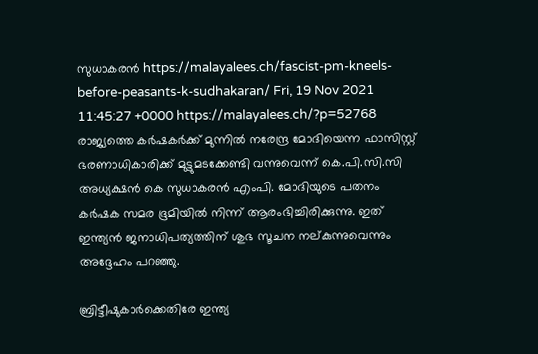സുധാകരന്‍ https://malayalees.ch/fascist-pm-kneels-before-peasants-k-sudhakaran/ Fri, 19 Nov 2021 11:45:27 +0000 https://malayalees.ch/?p=52768 രാജ്യത്തെ കർഷകർക്ക് മുന്നില്‍ നരേന്ദ്ര മോദിയെന്ന ഫാസിസ്റ്റ് ഭരണാധികാരിക്ക് മുട്ടുമടക്കേണ്ടി വന്നുവെന്ന് കെ.പി.സി.സി അധ്യക്ഷൻ കെ സുധാകരൻ എംപി. മോദിയുടെ പതനം കര്‍ഷക സമര ഭൂമിയില്‍ നിന്ന് ആരംഭിച്ചിരിക്കുന്നു. ഇത് ഇന്ത്യന്‍ ജനാധിപത്യത്തിന് ശുഭ സൂചന നല്കുന്നുവെന്നും അദ്ദേഹം പറഞ്ഞു.

ബ്രിട്ടീഷുകാര്‍ക്കെതിരേ ഇന്ത്യ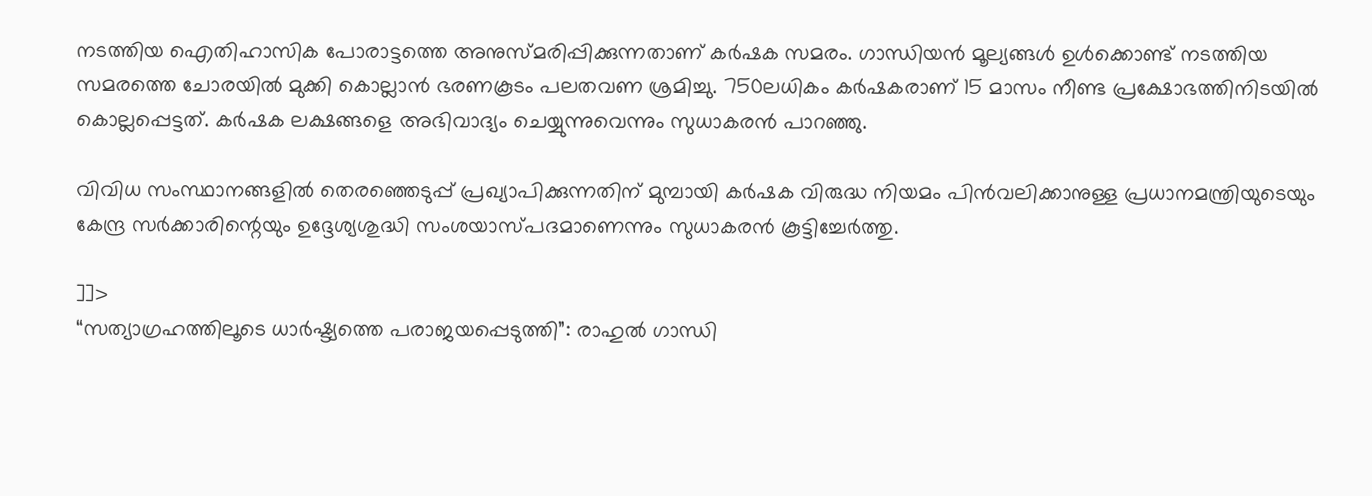നടത്തിയ ഐതിഹാസിക പോരാട്ടത്തെ അനുസ്മരിപ്പിക്കുന്നതാണ് കര്‍ഷക സമരം. ഗാന്ധിയന്‍ മൂല്യങ്ങള്‍ ഉള്‍ക്കൊണ്ട് നടത്തിയ സമരത്തെ ചോരയില്‍ മുക്കി കൊല്ലാന്‍ ഭരണകൂടം പലതവണ ശ്രമിച്ചു. 750ലധികം കര്‍ഷകരാണ് 15 മാസം നീണ്ട പ്രക്ഷോഭത്തിനിടയില്‍ കൊല്ലപ്പെട്ടത്. കര്‍ഷക ലക്ഷങ്ങളെ അഭിവാദ്യം ചെയ്യുന്നുവെന്നും സുധാകരൻ പാറഞ്ഞു.

വിവിധ സംസ്ഥാനങ്ങളില്‍ തെരഞ്ഞെടുപ്പ് പ്രഖ്യാപിക്കുന്നതിന് മുമ്പായി കര്‍ഷക വിരുദ്ധ നിയമം പിന്‍വലിക്കാനുള്ള പ്രധാനമന്ത്രിയുടെയും കേന്ദ്ര സര്‍ക്കാരിന്റെയും ഉദ്ദേശ്യശുദ്ധി സംശയാസ്പദമാണെന്നും സുധാകരന്‍ കൂട്ടിച്ചേർത്തു.

]]>
“സത്യാഗ്രഹത്തിലൂടെ ധാർഷ്ട്യത്തെ പരാജയപ്പെടുത്തി”: രാഹുൽ ഗാന്ധി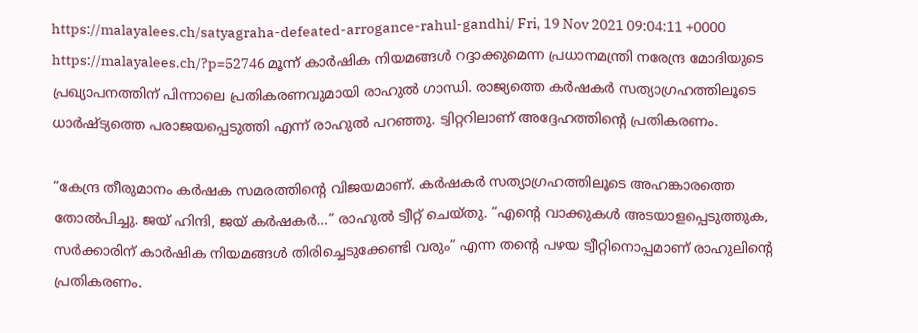https://malayalees.ch/satyagraha-defeated-arrogance-rahul-gandhi/ Fri, 19 Nov 2021 09:04:11 +0000 https://malayalees.ch/?p=52746 മൂന്ന് കാർഷിക നിയമങ്ങൾ റദ്ദാക്കുമെന്ന പ്രധാനമന്ത്രി നരേന്ദ്ര മോദിയുടെ പ്രഖ്യാപനത്തിന് പിന്നാലെ പ്രതികരണവുമായി രാഹുൽ ഗാന്ധി. രാജ്യത്തെ കർഷകർ സത്യാഗ്രഹത്തിലൂടെ ധാർഷ്ട്യത്തെ പരാജയപ്പെടുത്തി എന്ന് രാഹുൽ പറഞ്ഞു. ട്വിറ്ററിലാണ് അദ്ദേഹത്തിന്റെ പ്രതികരണം.

“കേന്ദ്ര തീരുമാനം കർഷക സമരത്തിന്റെ വിജയമാണ്. കർഷകർ സത്യാഗ്രഹത്തിലൂടെ അഹങ്കാരത്തെ തോൽപിച്ചു. ജയ് ഹിന്ദി, ജയ് കർഷകർ…” രാഹുൽ ട്വീറ്റ് ചെയ്തു. “എന്റെ വാക്കുകൾ അടയാളപ്പെടുത്തുക, സർക്കാരിന് കാർഷിക നിയമങ്ങൾ തിരിച്ചെടുക്കേണ്ടി വരും” എന്ന തന്റെ പഴയ ട്വീറ്റിനൊപ്പമാണ് രാഹുലിന്റെ പ്രതികരണം.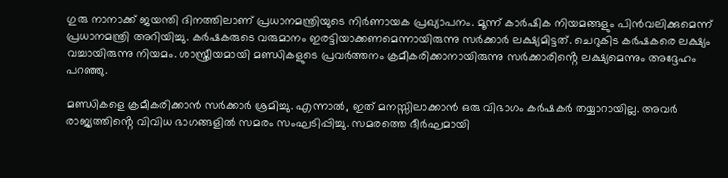ഗുരു നാനാക്ക് ജയന്തി ദിനത്തിലാണ് പ്രധാനമന്ത്രിയുടെ നിർണായക പ്രഖ്യാപനം. മൂന്ന് കാർഷിക നിയമങ്ങളും പിൻവലിക്കുമെന്ന് പ്രധാനമന്ത്രി അറിയിച്ചു. കർഷകരുടെ വരുമാനം ഇരട്ടിയാക്കണമെന്നായിരുന്നു സർക്കാർ ലക്ഷ്യമിട്ടത്. ചെറുകിട കർഷകരെ ലക്ഷ്യം വച്ചായിരുന്നു നിയമം. ശാസ്ത്രീയമായി മണ്ഡികളുടെ പ്രവർത്തനം ക്രമീകരിക്കാനായിരുന്നു സർക്കാരിൻ്റെ ലക്ഷ്യമെന്നും അദ്ദേഹം പറഞ്ഞു.

മണ്ഡികളെ ക്രമീകരിക്കാൻ സർക്കാർ ശ്രമിച്ചു. എന്നാൽ, ഇത് മനസ്സിലാക്കാൻ ഒരു വിഭാഗം കർഷകർ തയ്യാറായില്ല. അവർ രാജ്യത്തിൻ്റെ വിവിധ ഭാഗങ്ങളിൽ സമരം സംഘടിപ്പിച്ചു. സമരത്തെ ദീർഘമായി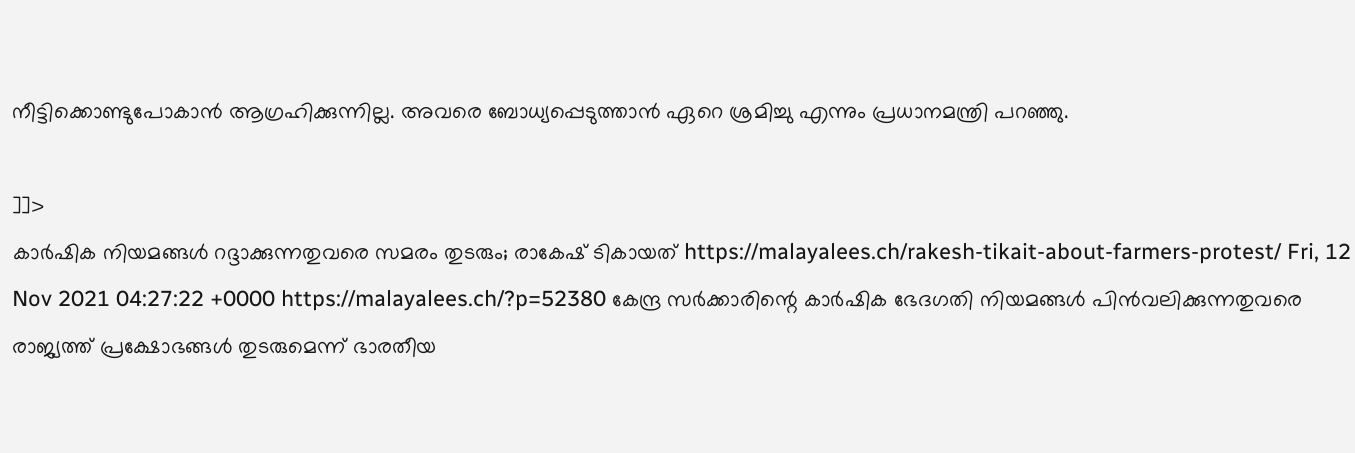നീട്ടിക്കൊണ്ടുപോകാൻ ആഗ്രഹിക്കുന്നില്ല. അവരെ ബോധ്യപ്പെടുത്താൻ ഏറെ ശ്രമിച്ചു എന്നും പ്രധാനമന്ത്രി പറഞ്ഞു.

]]>
കാര്‍ഷിക നിയമങ്ങള്‍ റദ്ദാക്കുന്നതുവരെ സമരം തുടരും; രാകേഷ് ടികായത് https://malayalees.ch/rakesh-tikait-about-farmers-protest/ Fri, 12 Nov 2021 04:27:22 +0000 https://malayalees.ch/?p=52380 കേന്ദ്ര സര്‍ക്കാരിന്റെ കാര്‍ഷിക ഭേദഗതി നിയമങ്ങള്‍ പിന്‍വലിക്കുന്നതുവരെ രാജ്യത്ത് പ്രക്ഷോഭങ്ങള്‍ തുടരുമെന്ന് ഭാരതീയ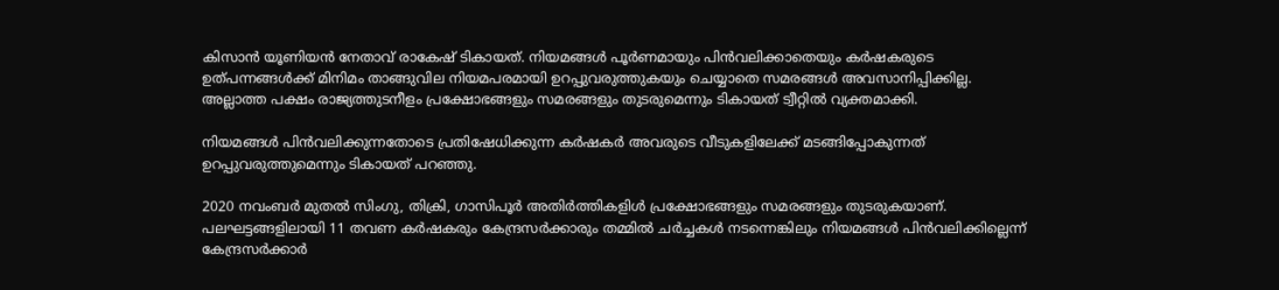കിസാന്‍ യൂണിയന്‍ നേതാവ് രാകേഷ് ടികായത്. നിയമങ്ങള്‍ പൂര്‍ണമായും പിന്‍വലിക്കാതെയും കര്‍ഷകരുടെ ഉത്പന്നങ്ങള്‍ക്ക് മിനിമം താങ്ങുവില നിയമപരമായി ഉറപ്പുവരുത്തുകയും ചെയ്യാതെ സമരങ്ങള്‍ അവസാനിപ്പിക്കില്ല. അല്ലാത്ത പക്ഷം രാജ്യത്തുടനീളം പ്രക്ഷോഭങ്ങളും സമരങ്ങളും തുടരുമെന്നും ടികായത് ട്വീറ്റില്‍ വ്യക്തമാക്കി.

നിയമങ്ങള്‍ പിന്‍വലിക്കുന്നതോടെ പ്രതിഷേധിക്കുന്ന കര്‍ഷകര്‍ അവരുടെ വീടുകളിലേക്ക് മടങ്ങിപ്പോകുന്നത് ഉറപ്പുവരുത്തുമെന്നും ടികായത് പറഞ്ഞു.

2020 നവംബര്‍ മുതല്‍ സിംഗു, തിക്രി, ഗാസിപൂര്‍ അതിര്‍ത്തികളിള്‍ പ്രക്ഷോഭങ്ങളും സമരങ്ങളും തുടരുകയാണ്. പലഘട്ടങ്ങളിലായി 11 തവണ കര്‍ഷകരും കേന്ദ്രസര്‍ക്കാരും തമ്മില്‍ ചര്‍ച്ചകള്‍ നടന്നെങ്കിലും നിയമങ്ങള്‍ പിന്‍വലിക്കില്ലെന്ന് കേന്ദ്രസര്‍ക്കാര്‍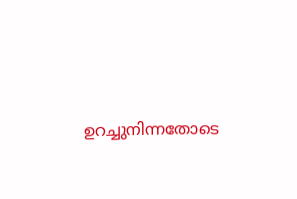ഉറച്ചുനിന്നതോടെ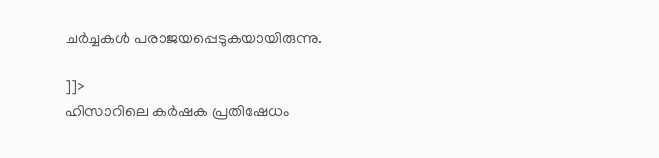ചര്‍ച്ചകള്‍ പരാജയപ്പെടുകയായിരുന്നു.

]]>
ഹിസാറിലെ കര്‍ഷക പ്രതിഷേധം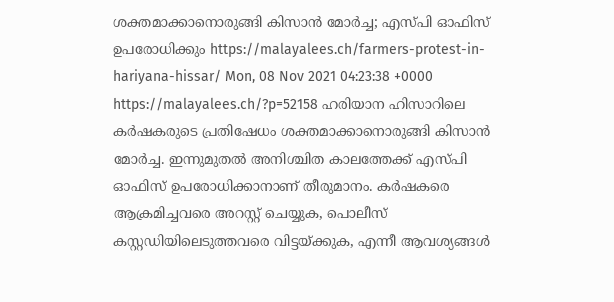ശക്തമാക്കാനൊരുങ്ങി കിസാന്‍ മോര്‍ച്ച; എസ്പി ഓഫിസ് ഉപരോധിക്കും https://malayalees.ch/farmers-protest-in-hariyana-hissar/ Mon, 08 Nov 2021 04:23:38 +0000 https://malayalees.ch/?p=52158 ഹരിയാന ഹിസാറിലെ കര്‍ഷകരുടെ പ്രതിഷേധം ശക്തമാക്കാനൊരുങ്ങി കിസാന്‍ മോര്‍ച്ച. ഇന്നുമുതല്‍ അനിശ്ചിത കാലത്തേക്ക് എസ്പി ഓഫിസ് ഉപരോധിക്കാനാണ് തീരുമാനം. കര്‍ഷകരെ ആക്രമിച്ചവരെ അറസ്റ്റ് ചെയ്യുക, പൊലീസ് കസ്റ്റഡിയിലെടുത്തവരെ വിട്ടയ്ക്കുക, എന്നീ ആവശ്യങ്ങള്‍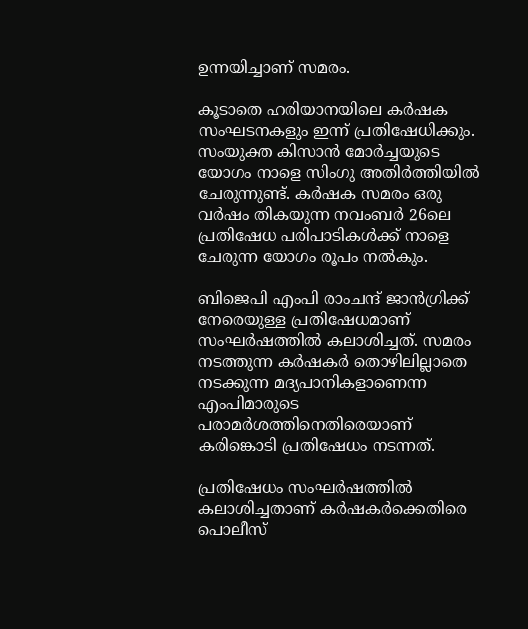ഉന്നയിച്ചാണ് സമരം.

കൂടാതെ ഹരിയാനയിലെ കര്‍ഷക സംഘടനകളും ഇന്ന് പ്രതിഷേധിക്കും. സംയുക്ത കിസാന്‍ മോര്‍ച്ചയുടെ യോഗം നാളെ സിംഗു അതിര്‍ത്തിയില്‍ ചേരുന്നുണ്ട്. കര്‍ഷക സമരം ഒരു വര്‍ഷം തികയുന്ന നവംബര്‍ 26ലെ പ്രതിഷേധ പരിപാടികള്‍ക്ക് നാളെ ചേരുന്ന യോഗം രൂപം നല്‍കും.

ബിജെപി എംപി രാംചന്ദ് ജാന്‍ഗ്രിക്ക് നേരെയുള്ള പ്രതിഷേധമാണ് സംഘര്‍ഷത്തില്‍ കലാശിച്ചത്. സമരം നടത്തുന്ന കര്‍ഷകര്‍ തൊഴിലില്ലാതെ നടക്കുന്ന മദ്യപാനികളാണെന്ന എംപിമാരുടെ പരാമര്‍ശത്തിനെതിരെയാണ് കരിങ്കൊടി പ്രതിഷേധം നടന്നത്.

പ്രതിഷേധം സംഘര്‍ഷത്തില്‍ കലാശിച്ചതാണ് കര്‍ഷകര്‍ക്കെതിരെ പൊലീസ്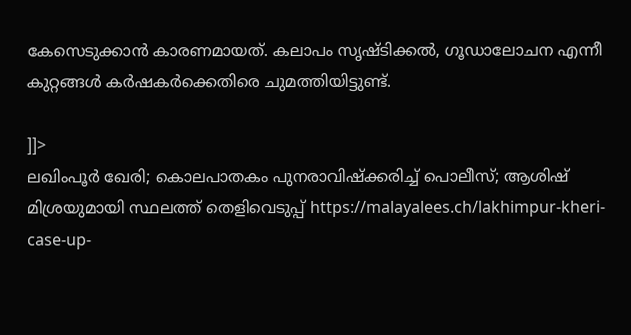കേസെടുക്കാന്‍ കാരണമായത്. കലാപം സൃഷ്ടിക്കല്‍, ഗൂഡാലോചന എന്നീ കുറ്റങ്ങള്‍ കര്‍ഷകര്‍ക്കെതിരെ ചുമത്തിയിട്ടുണ്ട്.

]]>
ലഖിംപൂർ ഖേരി; കൊലപാതകം പുനരാവിഷ്ക്കരിച്ച് പൊലീസ്; ആശിഷ് മിശ്രയുമായി സ്ഥലത്ത് തെളിവെടുപ്പ് https://malayalees.ch/lakhimpur-kheri-case-up-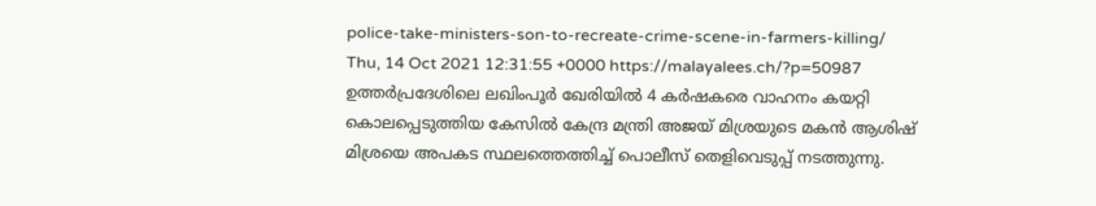police-take-ministers-son-to-recreate-crime-scene-in-farmers-killing/ Thu, 14 Oct 2021 12:31:55 +0000 https://malayalees.ch/?p=50987 ഉത്തർപ്രദേശിലെ ലഖിംപൂർ ഖേരിയിൽ 4 കർഷകരെ വാഹനം കയറ്റി കൊലപ്പെടുത്തിയ കേസിൽ കേന്ദ്ര മന്ത്രി അജയ് മിശ്രയുടെ മകൻ ആശിഷ് മിശ്രയെ അപകട സ്ഥലത്തെത്തിച്ച് പൊലീസ് തെളിവെടുപ്പ് നടത്തുന്നു.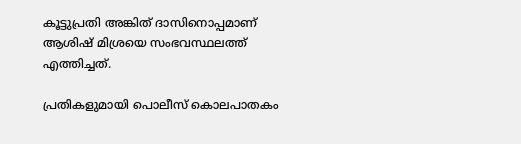കൂട്ടുപ്രതി അങ്കിത് ദാസിനൊപ്പമാണ് ആശിഷ് മിശ്രയെ സംഭവസ്ഥലത്ത് എത്തിച്ചത്.

പ്രതികളുമായി പൊലീസ് കൊലപാതകം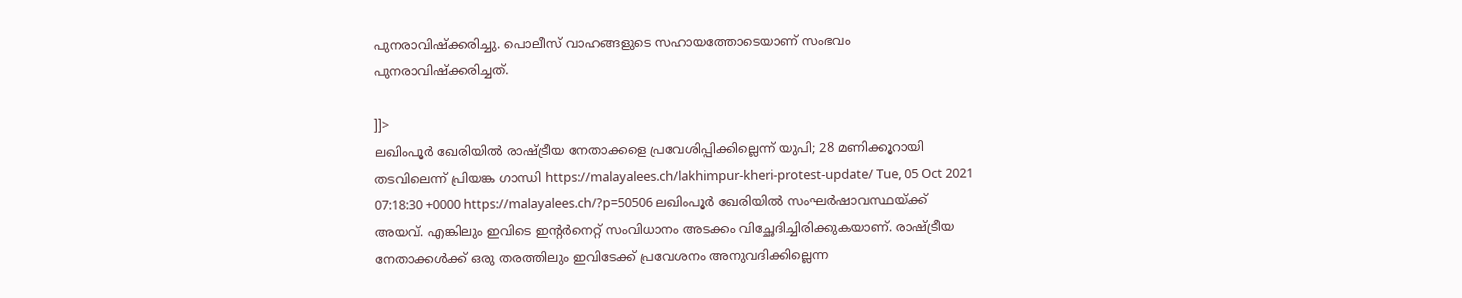പുനരാവിഷ്ക്കരിച്ചു. പൊലീസ് വാഹങ്ങളുടെ സഹായത്തോടെയാണ് സംഭവം പുനരാവിഷ്ക്കരിച്ചത്.

]]>
ലഖിംപൂർ ഖേരിയിൽ രാഷ്ട്രീയ നേതാക്കളെ പ്രവേശിപ്പിക്കില്ലെന്ന് യുപി; 28 മണിക്കൂറായി തടവിലെന്ന് പ്രിയങ്ക ഗാന്ധി https://malayalees.ch/lakhimpur-kheri-protest-update/ Tue, 05 Oct 2021 07:18:30 +0000 https://malayalees.ch/?p=50506 ലഖിംപൂർ ഖേരിയിൽ സംഘർഷാവസ്ഥയ്ക്ക് അയവ്. എങ്കിലും ഇവിടെ ഇൻ്റർനെറ്റ് സംവിധാനം അടക്കം വിച്ഛേദിച്ചിരിക്കുകയാണ്. രാഷ്ട്രീയ നേതാക്കൾക്ക് ഒരു തരത്തിലും ഇവിടേക്ക് പ്രവേശനം അനുവദിക്കില്ലെന്ന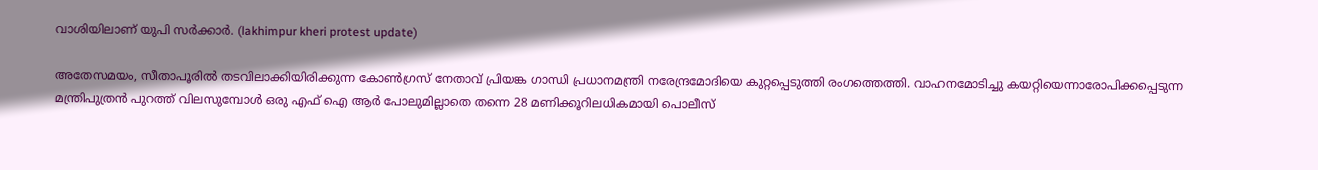വാശിയിലാണ് യുപി സർക്കാർ. (lakhimpur kheri protest update)

അതേസമയം, സീതാപൂരിൽ തടവിലാക്കിയിരിക്കുന്ന കോൺഗ്രസ് നേതാവ് പ്രിയങ്ക ഗാന്ധി പ്രധാനമന്ത്രി നരേന്ദ്രമോദിയെ കുറ്റപ്പെടുത്തി രംഗത്തെത്തി. വാഹനമോടിച്ചു കയറ്റിയെന്നാരോപിക്കപ്പെടുന്ന മന്ത്രിപുത്രൻ പുറത്ത് വിലസുമ്പോൾ ഒരു എഫ് ഐ ആർ പോലുമില്ലാതെ തന്നെ 28 മണിക്കൂറിലധികമായി പൊലീസ്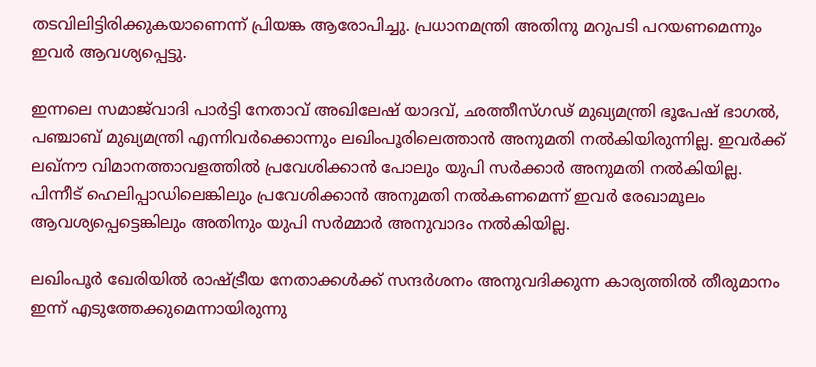തടവിലിട്ടിരിക്കുകയാണെന്ന് പ്രിയങ്ക ആരോപിച്ചു. പ്രധാനമന്ത്രി അതിനു മറുപടി പറയണമെന്നും ഇവർ ആവശ്യപ്പെട്ടു.

ഇന്നലെ സമാജ്‌വാദി പാർട്ടി നേതാവ് അഖിലേഷ് യാദവ്, ഛത്തീസ്ഗഢ് മുഖ്യമന്ത്രി ഭൂപേഷ് ഭാഗൽ, പഞ്ചാബ് മുഖ്യമന്ത്രി എന്നിവർക്കൊന്നും ലഖിംപൂരിലെത്താൻ അനുമതി നൽകിയിരുന്നില്ല. ഇവർക്ക് ലഖ്നൗ വിമാനത്താവളത്തിൽ പ്രവേശിക്കാൻ പോലും യുപി സർക്കാർ അനുമതി നൽകിയില്ല. പിന്നീട് ഹെലിപ്പാഡിലെങ്കിലും പ്രവേശിക്കാൻ അനുമതി നൽകണമെന്ന് ഇവർ രേഖാമൂലം ആവശ്യപ്പെട്ടെങ്കിലും അതിനും യുപി സർമ്മാർ അനുവാദം നൽകിയില്ല.

ലഖിംപൂർ ഖേരിയിൽ രാഷ്ട്രീയ നേതാക്കൾക്ക് സന്ദർശനം അനുവദിക്കുന്ന കാര്യത്തിൽ തീരുമാനം ഇന്ന് എടുത്തേക്കുമെന്നായിരുന്നു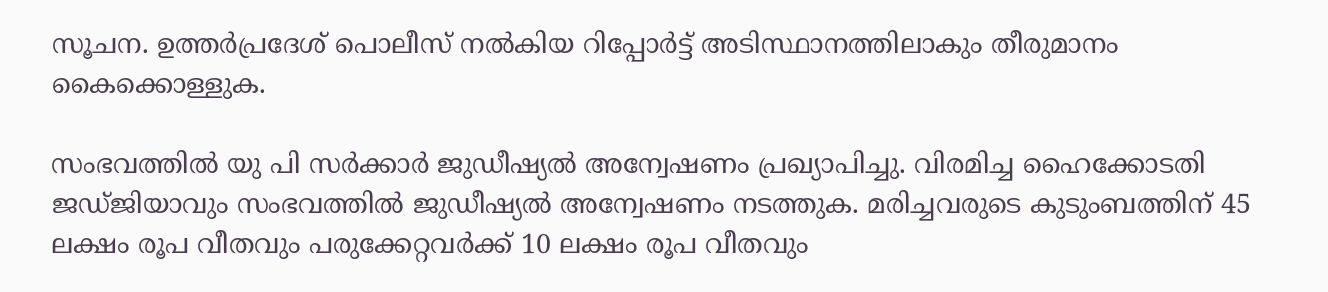സൂചന. ഉത്തർപ്രദേശ് പൊലീസ് നൽകിയ റിപ്പോർട്ട് അടിസ്ഥാനത്തിലാകും തീരുമാനം കൈക്കൊള്ളുക.

സംഭവത്തിൽ യു പി സർക്കാർ ജുഡീഷ്യൽ അന്വേഷണം പ്രഖ്യാപിച്ചു. വിരമിച്ച ഹൈക്കോടതി ജഡ്ജിയാവും സംഭവത്തിൽ ജുഡീഷ്യൽ അന്വേഷണം നടത്തുക. മരിച്ചവരുടെ കുടുംബത്തിന് 45 ലക്ഷം രൂപ വീതവും പരുക്കേറ്റവർക്ക് 10 ലക്ഷം രൂപ വീതവും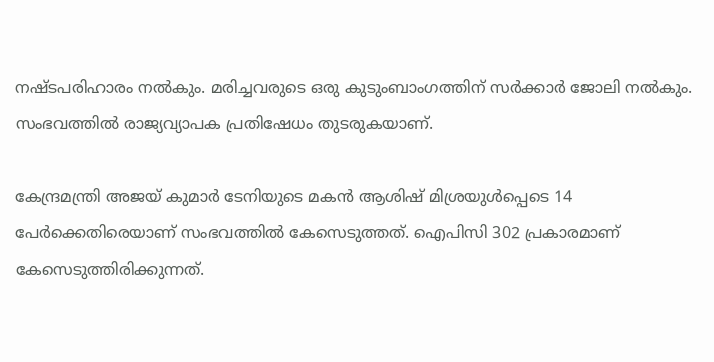നഷ്ടപരിഹാരം നൽകും. മരിച്ചവരുടെ ഒരു കുടുംബാംഗത്തിന് സർക്കാർ ജോലി നൽകും. സംഭവത്തിൽ രാജ്യവ്യാപക പ്രതിഷേധം തുടരുകയാണ്.

കേന്ദ്രമന്ത്രി അജയ് കുമാർ ടേനിയുടെ മകൻ ആശിഷ് മിശ്രയുൾപ്പെടെ 14 പേർക്കെതിരെയാണ് സംഭവത്തിൽ കേസെടുത്തത്. ഐപിസി 302 പ്രകാരമാണ് കേസെടുത്തിരിക്കുന്നത്.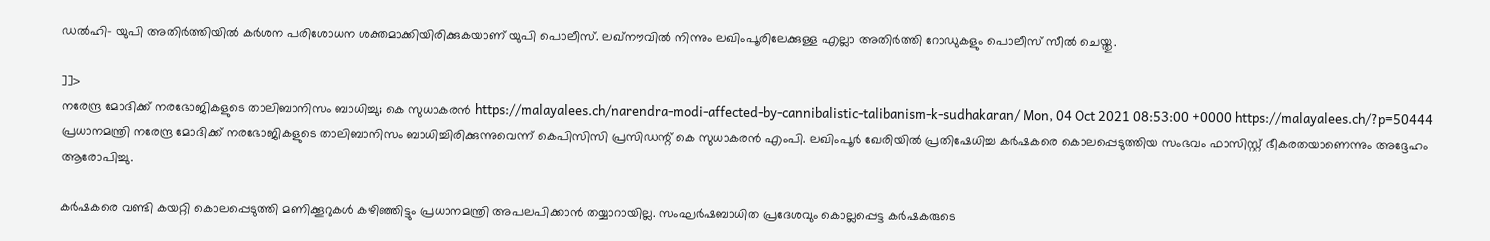ഡൽഹി- യുപി അതിർത്തിയിൽ കർശന പരിശോധന ശക്തമാക്കിയിരിക്കുകയാണ് യുപി പൊലീസ്. ലഖ്‌നൗവിൽ നിന്നും ലഖിംപൂരിലേക്കുള്ള എല്ലാ അതിർത്തി റോഡുകളും പൊലീസ് സീൽ ചെയ്തു.

]]>
നരേന്ദ്ര മോദിക്ക് നരഭോജികളുടെ താലിബാനിസം ബാധിച്ചു; കെ സുധാകരന്‍ https://malayalees.ch/narendra-modi-affected-by-cannibalistic-talibanism-k-sudhakaran/ Mon, 04 Oct 2021 08:53:00 +0000 https://malayalees.ch/?p=50444 പ്രധാനമന്ത്രി നരേന്ദ്ര മോദിക്ക് നരഭോജികളുടെ താലിബാനിസം ബാധിച്ചിരിക്കുന്നുവെന്ന് കെപിസിസി പ്രസിഡന്റ് കെ സുധാകരന്‍ എംപി. ലഖിംപൂര്‍ ഖേരിയില്‍ പ്രതിഷേധിച്ച കര്‍ഷകരെ കൊലപ്പെടുത്തിയ സംഭവം ഫാസിസ്റ്റ് ഭീകരതയാണെന്നും അദ്ദേഹം ആരോപിച്ചു.

കര്‍ഷകരെ വണ്ടി കയറ്റി കൊലപ്പെടുത്തി മണിക്കൂറുകള്‍ കഴിഞ്ഞിട്ടും പ്രധാനമന്ത്രി അപലപിക്കാന്‍ തയ്യാറായില്ല. സംഘര്‍ഷബാധിത പ്രദേശവും കൊല്ലപ്പെട്ട കര്‍ഷകരുടെ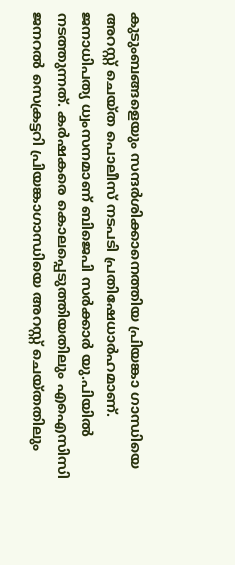കുടുംബങ്ങളെയും സന്ദര്‍ശിക്കാനെത്തിയ പ്രിയങ്കാ ഗാന്ധിയെ അറസ്റ്റ് ചെയ്ത പൊലീസ് നടപടി പ്രതിഷേധാര്‍ഹമാണ്. ജനാധിപത്യ ധ്വംസനമാണ് ബിജെപി സര്‍ക്കാര്‍ യു.പിയില്‍ നടത്തുന്നത്. കര്‍ഷകരെ കൊലപ്പെടുത്തിയതിലും എഐസിസി ജനറല്‍ സെക്രട്ടറി പ്രിയങ്കാഗാന്ധിയെ അറസ്റ്റ് ചെയ്തതിലും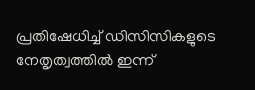പ്രതിഷേധിച്ച് ഡിസിസികളുടെ നേതൃത്വത്തില്‍ ഇന്ന്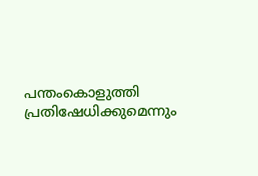പന്തംകൊളുത്തി പ്രതിഷേധിക്കുമെന്നും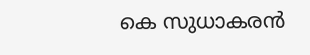കെ സുധാകരന്‍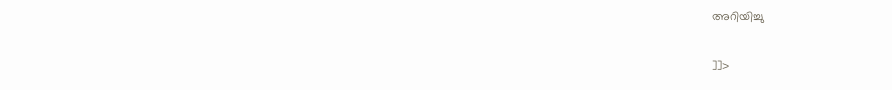അറിയിച്ചു

]]>